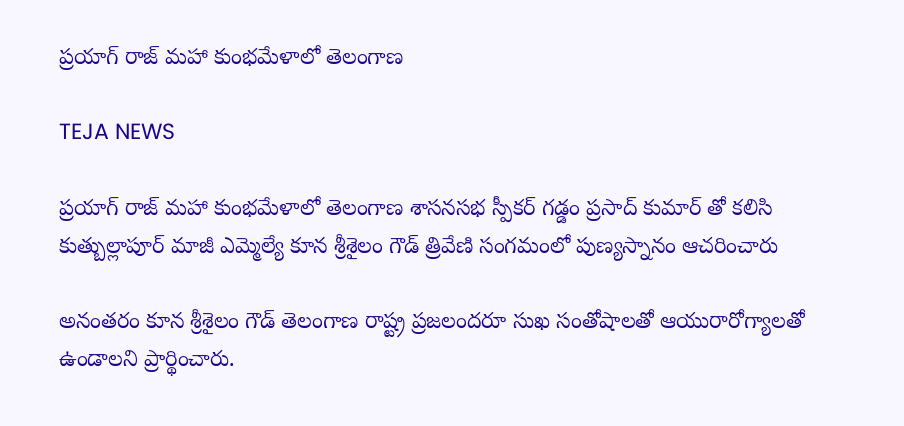ప్రయాగ్ రాజ్ మహా కుంభమేళాలో తెలంగాణ

TEJA NEWS

ప్రయాగ్ రాజ్ మహా కుంభమేళాలో తెలంగాణ శాసనసభ స్పీకర్ గడ్డం ప్రసాద్ కుమార్ తో కలిసి కుత్బుల్లాపూర్ మాజీ ఎమ్మెల్యే కూన శ్రీశైలం గౌడ్ త్రివేణి సంగమంలో పుణ్యస్నానం ఆచరించారు

అనంతరం కూన శ్రీశైలం గౌడ్ తెలంగాణ రాష్ట్ర ప్రజలందరూ సుఖ సంతోషాలతో ఆయురారోగ్యాలతో ఉండాలని ప్రార్థించారు.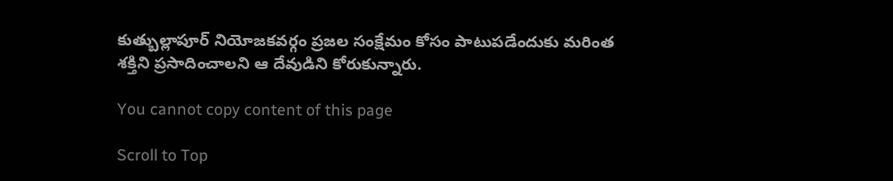కుత్బుల్లాపూర్ నియోజకవర్గం ప్రజల సంక్షేమం కోసం పాటుపడేందుకు మరింత శక్తిని ప్రసాదించాలని ఆ దేవుడిని కోరుకున్నారు.

You cannot copy content of this page

Scroll to Top